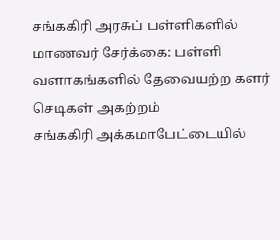சங்ககிரி அரசுப் பள்ளிகளில் மாணவர் சேர்க்கை: பள்ளி வளாகங்களில் தேவையற்ற களர் செடிகள் அகற்றம்
சங்ககிரி அக்கமாபேட்டையில்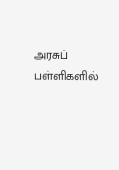அரசுப் பள்ளிகளில்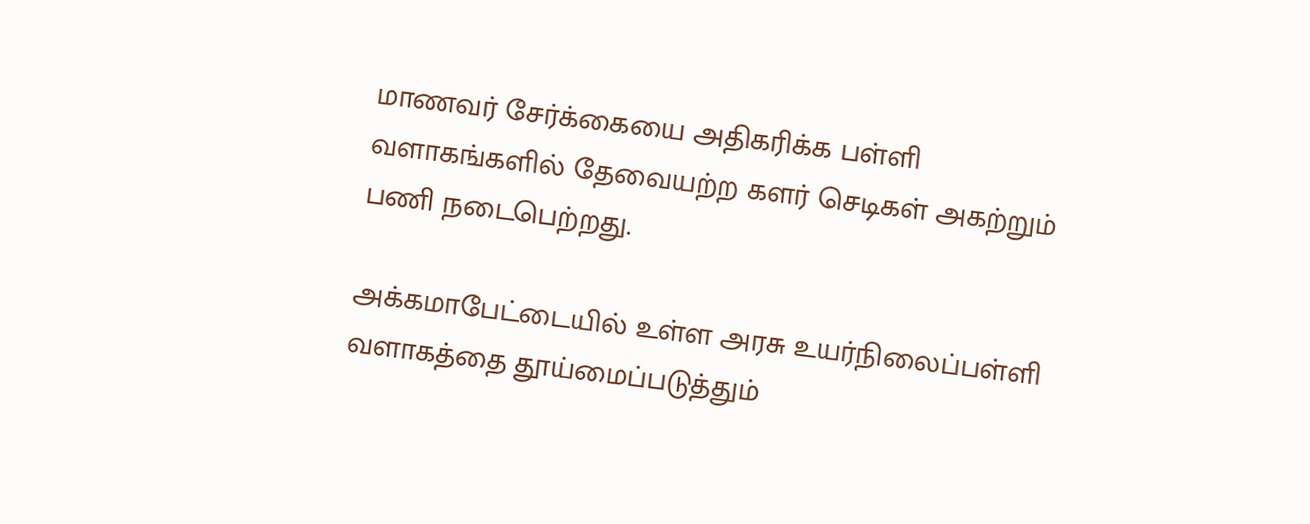மாணவர் சேர்க்கையை அதிகரிக்க பள்ளி வளாகங்களில் தேவையற்ற களர் செடிகள் அகற்றும் பணி நடைபெற்றது.

அக்கமாபேட்டையில் உள்ள அரசு உயர்நிலைப்பள்ளி வளாகத்தை தூய்மைப்படுத்தும்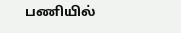பணியில்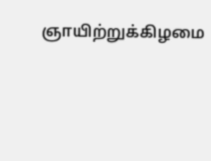ஞாயிற்றுக்கிழமை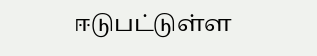ஈடுபட்டுள்ள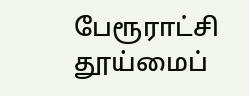பேரூராட்சி தூய்மைப்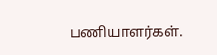பணியாளர்கள்.